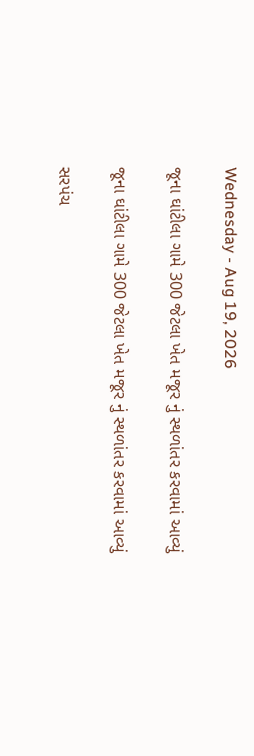Wednesday - Aug 19, 2026

જૂના ઘાંટીલા ગામે 300 જેટલા ખેત મજૂર નું સ્થળાંતર કરવામાં આવ્યું

જૂના ઘાંટીલા ગામે 300 જેટલા ખેત મજૂર નું સ્થળાંતર કરવામાં આવ્યું

સરપંચ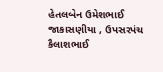હેતલબેન ઉમેશભાઈ  જાકાસણીયા , ઉપસરપંચ કૈલાશભાઈ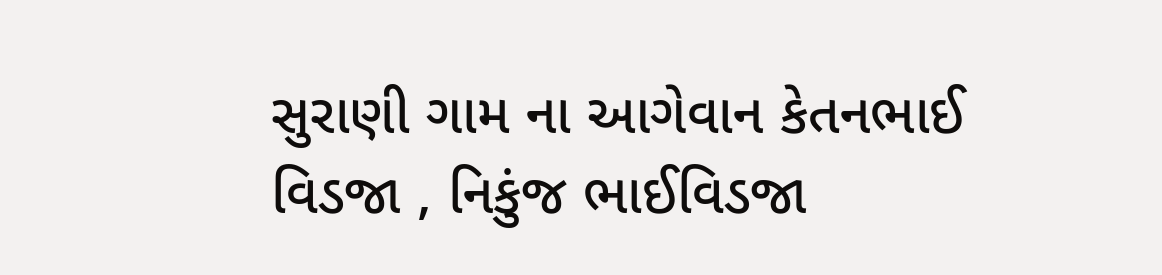સુરાણી ગામ ના આગેવાન કેતનભાઈ વિડજા , નિકુંજ ભાઈવિડજા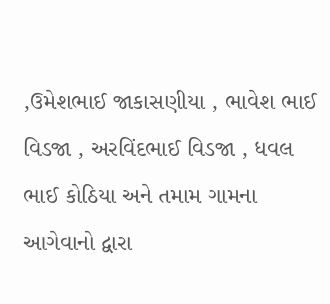,ઉમેશભાઈ જાકાસણીયા , ભાવેશ ભાઈ વિડજા , અરવિંદભાઈ વિડજા , ધવલ ભાઈ કોઠિયા અને તમામ ગામના આગેવાનો દ્વારા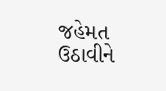જહેમત ઉઠાવીને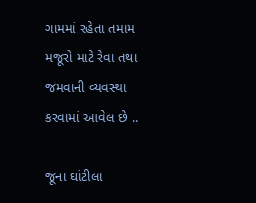ગામમાં રહેતા તમામ મજૂરો માટે રેવા તથા જમવાની વ્યવસ્થા કરવામાં આવેલ છે ..

જૂના ઘાંટીલા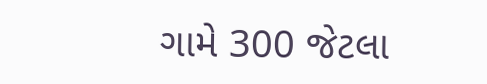ગામે 300 જેટલા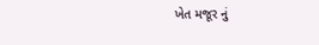ખેત મજૂર નું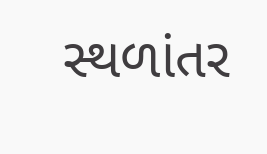સ્થળાંતર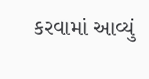કરવામાં આવ્યું